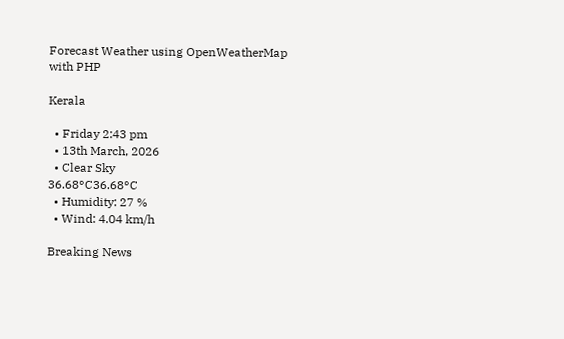Forecast Weather using OpenWeatherMap with PHP

Kerala

  • Friday 2:43 pm
  • 13th March, 2026
  • Clear Sky
36.68°C36.68°C
  • Humidity: 27 %
  • Wind: 4.04 km/h

Breaking News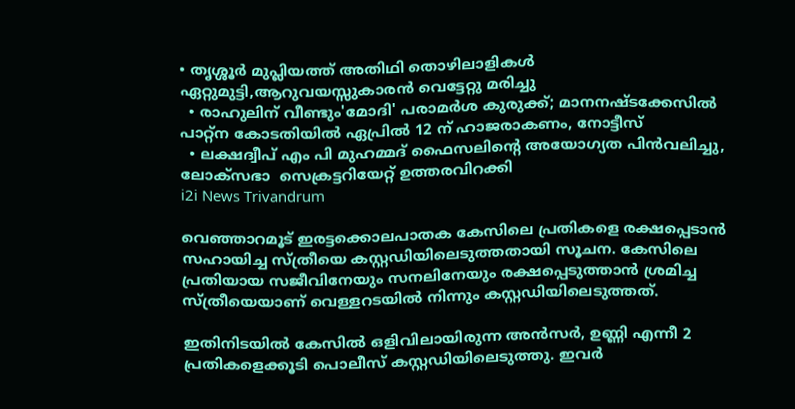• തൃശ്ശൂർ മുപ്ലിയത്ത് അതിഥി തൊഴിലാളികൾ ഏറ്റുമുട്ടി,ആറുവയസ്സുകാരൻ വെട്ടേറ്റു മരിച്ചു
  • രാഹുലിന് വീണ്ടും'മോദി' പരാമര്‍ശ കുരുക്ക്; മാനനഷ്ടക്കേസിൽ പാറ്റ്ന കോടതിയിൽ ഏപ്രിൽ 12 ന് ഹാജരാകണം, നോട്ടീസ്
  • ലക്ഷദ്വീപ് എം പി മുഹമ്മദ് ഫൈസലിൻ്റെ അയോഗ്യത പിൻവലിച്ചു, ലോക്സഭാ  സെക്രട്ടറിയേറ്റ് ഉത്തരവിറക്കി
i2i News Trivandrum

വെഞ്ഞാറമൂട് ഇരട്ടക്കൊലപാതക കേസിലെ പ്രതികളെ രക്ഷപ്പെടാന്‍ സഹായിച്ച സ്ത്രീയെ കസ്റ്റഡിയിലെടുത്തതായി സൂചന. കേസിലെ പ്രതിയായ സജീവിനേയും സനലിനേയും രക്ഷപ്പെടുത്താന്‍ ശ്രമിച്ച സ്ത്രീയെയാണ് വെള്ളറടയില്‍ നിന്നും കസ്റ്റഡിയിലെടുത്തത്.

ഇതിനിടയില്‍ കേസില്‍ ഒളിവിലായിരുന്ന അന്‍സര്‍, ഉണ്ണി എന്നീ 2 പ്രതികളെക്കൂടി പൊലീസ് കസ്റ്റഡിയിലെടുത്തു. ഇവര്‍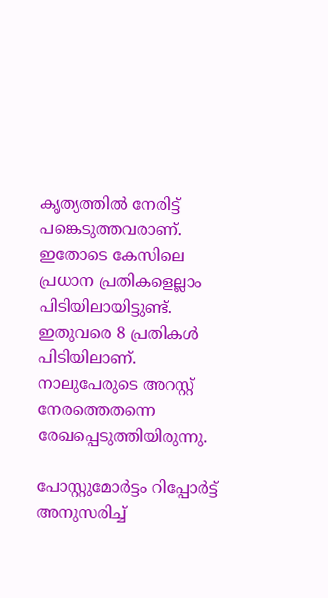കൃത്യത്തില്‍ നേരിട്ട് പങ്കെടുത്തവരാണ്. ഇതോടെ കേസിലെ പ്രധാന പ്രതികളെല്ലാം പിടിയിലായിട്ടുണ്ട്. ഇതുവരെ 8 പ്രതികള്‍ പിടിയിലാണ്. നാലുപേരുടെ അറസ്റ്റ് നേരത്തെതന്നെ രേഖപ്പെടുത്തിയിരുന്നു.

പോസ്റ്റുമോര്‍ട്ടം റിപ്പോര്‍ട്ട് അനുസരിച്ച്‌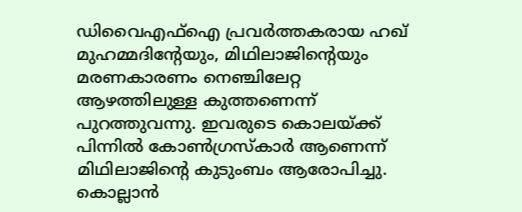ഡിവൈഎഫ്‌ഐ പ്രവര്‍ത്തകരായ ഹഖ് മുഹമ്മദിന്റേയും, മിഥിലാജിന്റെയും മരണകാരണം നെഞ്ചിലേറ്റ ആഴത്തിലുള്ള കുത്തണെന്ന് പുറത്തുവന്നു. ഇവരുടെ കൊലയ്ക്ക് പിന്നില്‍ കോണ്‍ഗ്രസ്കാര്‍ ആണെന്ന് മിഥിലാജിന്റെ കുടുംബം ആരോപിച്ചു. കൊല്ലാന്‍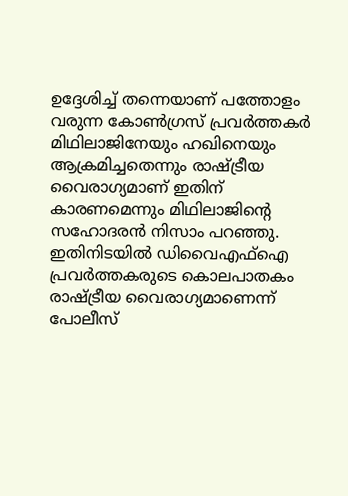ഉദ്ദേശിച്ച്‌ തന്നെയാണ് പത്തോളം വരുന്ന കോണ്‍ഗ്രസ് പ്രവര്‍ത്തകര്‍ മിഥിലാജിനേയും ഹഖിനെയും ആക്രമിച്ചതെന്നും രാഷ്ട്രീയ വൈരാഗ്യമാണ് ഇതിന് കാരണമെന്നും മിഥിലാജിന്റെ സഹോദരന്‍ നിസാം പറഞ്ഞു. ഇതിനിടയില്‍ ഡിവൈഎഫ്‌ഐ പ്രവര്‍ത്തകരുടെ കൊലപാതകം രാഷ്ട്രീയ വൈരാഗ്യമാണെന്ന് പോലീസ്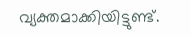വ്യക്തമാക്കിയിട്ടുണ്ട്.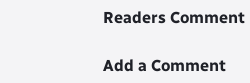Readers Comment

Add a Comment